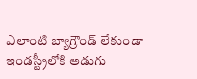ఎలాంటి బ్యాగ్రౌండ్ లేకుండా ఇండస్ట్రీలోకి అడుగు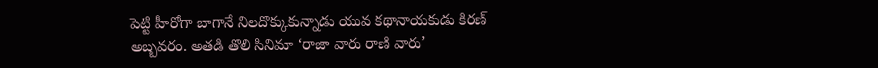పెట్టి హీరోగా బాగానే నిలదొక్కుకున్నాడు యువ కథానాయకుడు కిరణ్ అబ్బవరం. అతడి తొలి సినిమా ‘రాజా వారు రాణి వారు’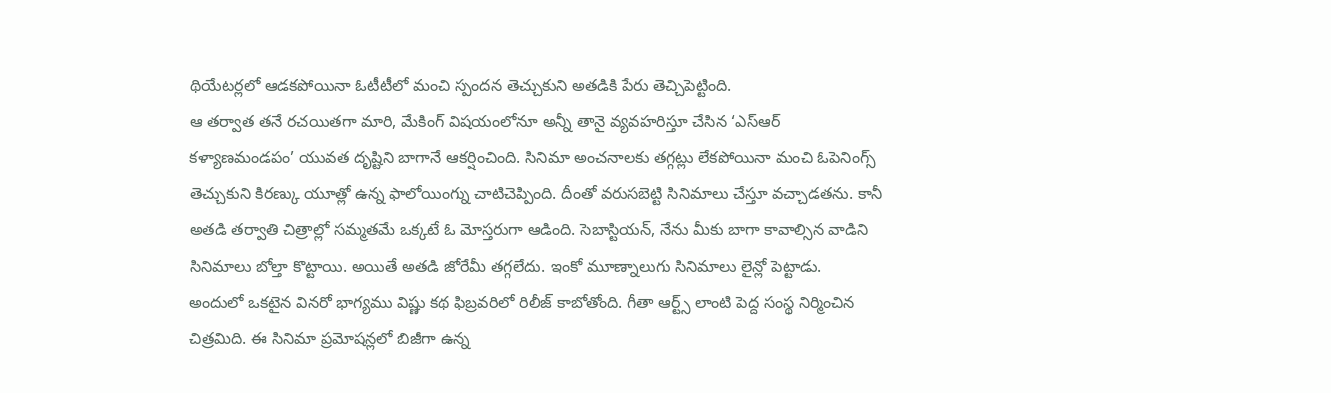థియేటర్లలో ఆడకపోయినా ఓటీటీలో మంచి స్పందన తెచ్చుకుని అతడికి పేరు తెచ్చిపెట్టింది.
ఆ తర్వాత తనే రచయితగా మారి, మేకింగ్ విషయంలోనూ అన్నీ తానై వ్యవహరిస్తూ చేసిన ‘ఎస్ఆర్ కళ్యాణమండపం’ యువత దృష్టిని బాగానే ఆకర్షించింది. సినిమా అంచనాలకు తగ్గట్లు లేకపోయినా మంచి ఓపెనింగ్స్ తెచ్చుకుని కిరణ్కు యూత్లో ఉన్న ఫాలోయింగ్ను చాటిచెప్పింది. దీంతో వరుసబెట్టి సినిమాలు చేస్తూ వచ్చాడతను. కానీ అతడి తర్వాతి చిత్రాల్లో సమ్మతమే ఒక్కటే ఓ మోస్తరుగా ఆడింది. సెబాస్టియన్, నేను మీకు బాగా కావాల్సిన వాడిని సినిమాలు బోల్తా కొట్టాయి. అయితే అతడి జోరేమీ తగ్గలేదు. ఇంకో మూణ్నాలుగు సినిమాలు లైన్లో పెట్టాడు.
అందులో ఒకటైన వినరో భాగ్యము విష్ణు కథ ఫిబ్రవరిలో రిలీజ్ కాబోతోంది. గీతా ఆర్ట్స్ లాంటి పెద్ద సంస్థ నిర్మించిన చిత్రమిది. ఈ సినిమా ప్రమోషన్లలో బిజీగా ఉన్న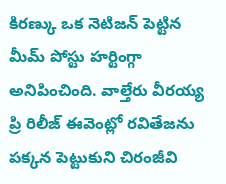కిరణ్కు ఒక నెటిజన్ పెట్టిన మీమ్ పోస్టు హర్టింగ్గా అనిపించింది. వాల్తేరు వీరయ్య ప్రి రిలీజ్ ఈవెంట్లో రవితేజను పక్కన పెట్టుకుని చిరంజీవి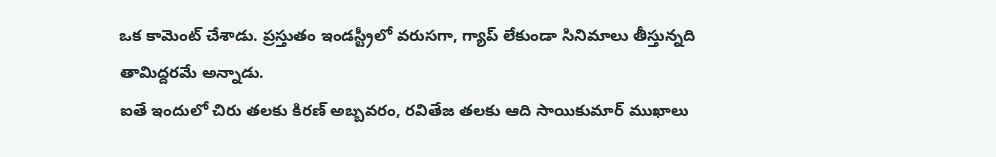ఒక కామెంట్ చేశాడు. ప్రస్తుతం ఇండస్ట్రీలో వరుసగా, గ్యాప్ లేకుండా సినిమాలు తీస్తున్నది తామిద్దరమే అన్నాడు.
ఐతే ఇందులో చిరు తలకు కిరణ్ అబ్బవరం, రవితేజ తలకు ఆది సాయికుమార్ ముఖాలు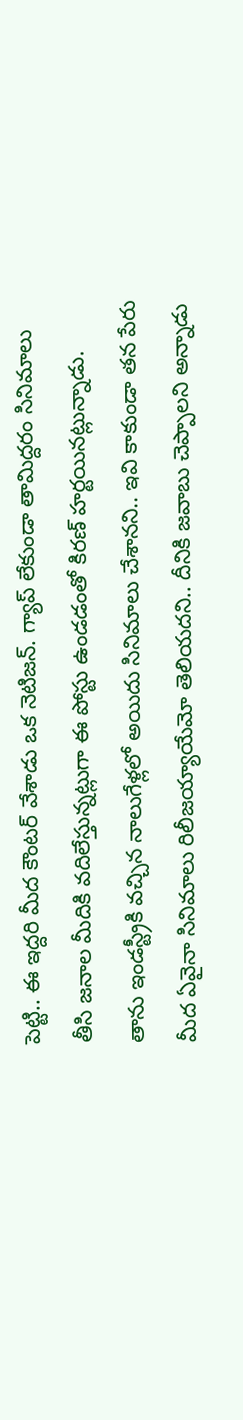పెట్టి.. ఈ ఇద్దరి మీద కౌంటర్ వేశాడు ఒక నెటిజన్. గ్యాప్ లేకుండా తామిద్దరం సినిమాలు తీసి జనాల మీదికి వదిలేస్తున్నట్లుగా ఈ పోస్టు ఉండడంతో కిరణ్ హర్టయినట్లున్నాడు. తాను ఇండస్ట్రీకి వచ్చిన నాలుగేళ్లలో అయిదు సినిమాలు చేశానని.. ఇవి కాకుండా తన పేరు మీద ఏవైనా సినిమాలు రిలీజయ్యాయేమో తెలియదని.. దీనికి జవాబు చెప్పాలని అన్నాడు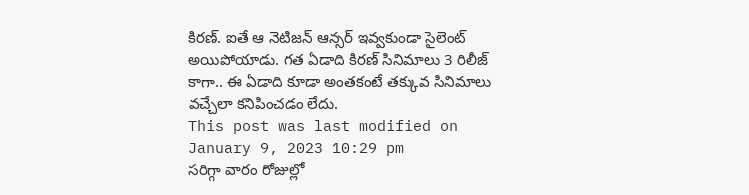కిరణ్. ఐతే ఆ నెటిజన్ ఆన్సర్ ఇవ్వకుండా సైలెంట్ అయిపోయాడు. గత ఏడాది కిరణ్ సినిమాలు 3 రిలీజ్ కాగా.. ఈ ఏడాది కూడా అంతకంటే తక్కువ సినిమాలు వచ్చేలా కనిపించడం లేదు.
This post was last modified on January 9, 2023 10:29 pm
సరిగ్గా వారం రోజుల్లో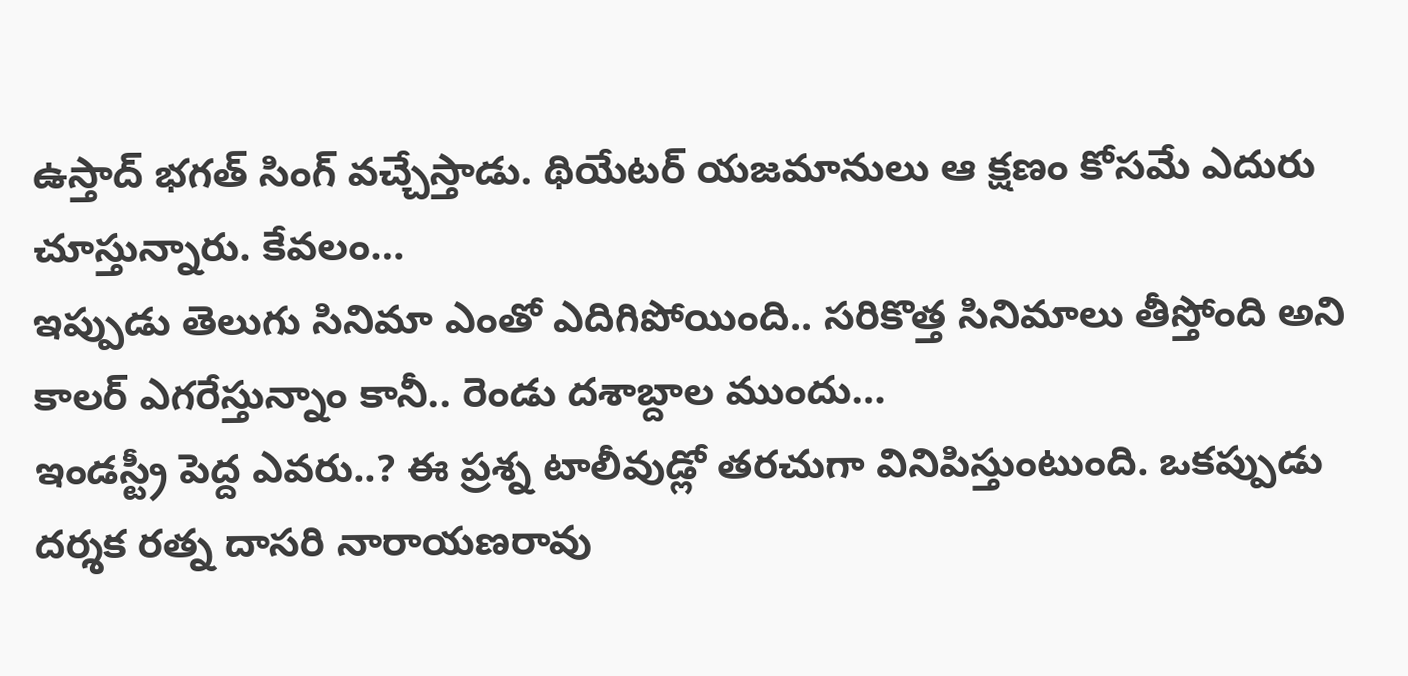ఉస్తాద్ భగత్ సింగ్ వచ్చేస్తాడు. థియేటర్ యజమానులు ఆ క్షణం కోసమే ఎదురు చూస్తున్నారు. కేవలం…
ఇప్పుడు తెలుగు సినిమా ఎంతో ఎదిగిపోయింది.. సరికొత్త సినిమాలు తీస్తోంది అని కాలర్ ఎగరేస్తున్నాం కానీ.. రెండు దశాబ్దాల ముందు…
ఇండస్ట్రీ పెద్ద ఎవరు..? ఈ ప్రశ్న టాలీవుడ్లో తరచుగా వినిపిస్తుంటుంది. ఒకప్పుడు దర్శక రత్న దాసరి నారాయణరావు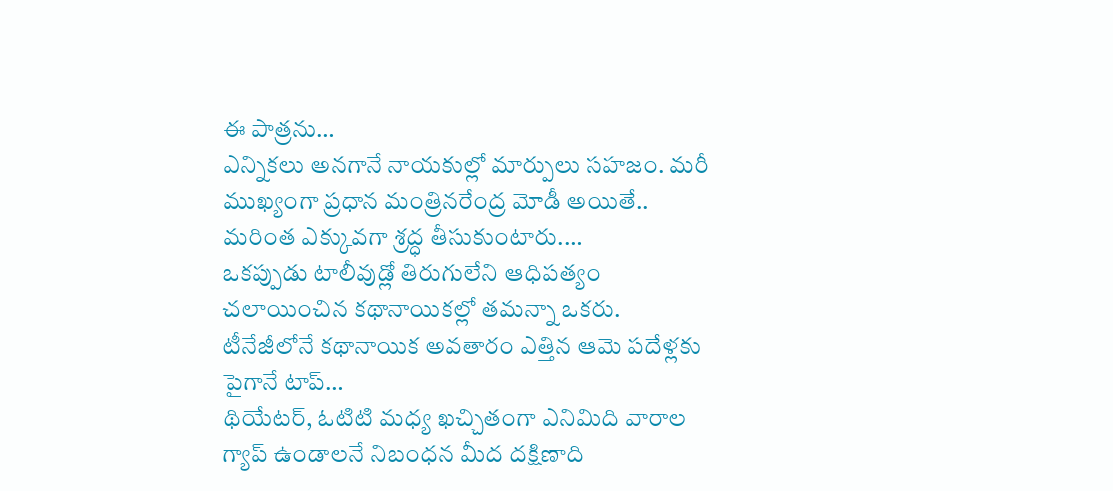ఈ పాత్రను…
ఎన్నికలు అనగానే నాయకుల్లో మార్పులు సహజం. మరీ ముఖ్యంగా ప్రధాన మంత్రినరేంద్ర మోడీ అయితే.. మరింత ఎక్కువగా శ్రద్ధ తీసుకుంటారు.…
ఒకప్పుడు టాలీవుడ్లో తిరుగులేని ఆధిపత్యం చలాయించిన కథానాయికల్లో తమన్నా ఒకరు. టీనేజీలోనే కథానాయిక అవతారం ఎత్తిన ఆమె పదేళ్లకు పైగానే టాప్…
థియేటర్, ఓటిటి మధ్య ఖచ్చితంగా ఎనిమిది వారాల గ్యాప్ ఉండాలనే నిబంధన మీద దక్షిణాది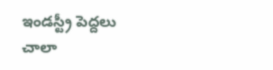ఇండస్ట్రీ పెద్దలు చాలా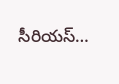సీరియస్…